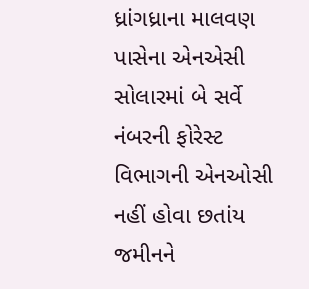ધ્રાંગધ્રાના માલવણ પાસેના એનએસી સોલારમાં બે સર્વે નંબરની ફોરેસ્ટ વિભાગની એનઓસી નહીં હોવા છતાંય જમીનને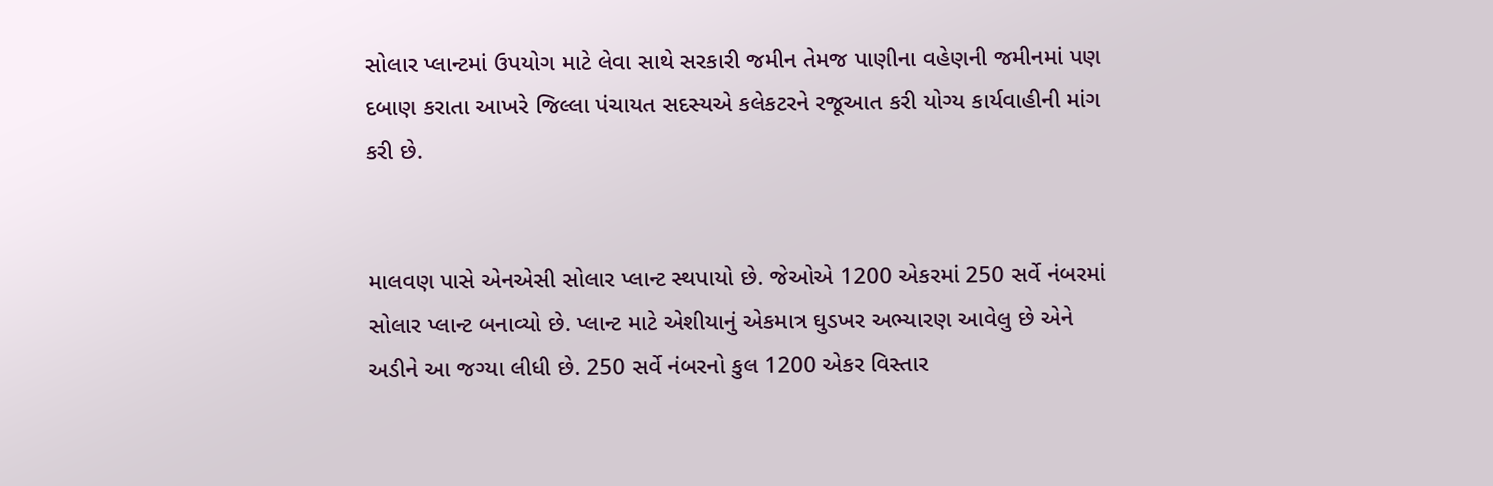સોલાર પ્લાન્ટમાં ઉપયોગ માટે લેવા સાથે સરકારી જમીન તેમજ પાણીના વહેણની જમીનમાં પણ દબાણ કરાતા આખરે જિલ્લા પંચાયત સદસ્યએ કલેકટરને રજૂઆત કરી યોગ્ય કાર્યવાહીની માંગ કરી છે.


માલવણ પાસે એનએસી સોલાર પ્લાન્ટ સ્થપાયો છે. જેઓએ 1200 એકરમાં 250 સર્વે નંબરમાં સોલાર પ્લાન્ટ બનાવ્યો છે. પ્લાન્ટ માટે એશીયાનું એકમાત્ર ઘુડખર અભ્યારણ આવેલુ છે એને અડીને આ જગ્યા લીધી છે. 250 સર્વે નંબરનો કુલ 1200 એકર વિસ્તાર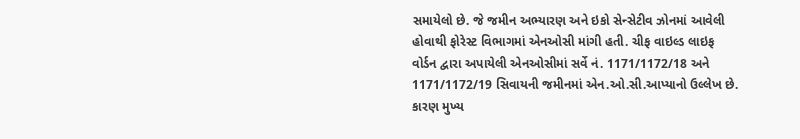સમાયેલો છે. જે જમીન અભ્યારણ અને ઇકો સેન્સેટીવ ઝોનમાં આવેલી હોવાથી ફોરેસ્ટ વિભાગમાં એનઓસી માંગી હતી. ચીફ વાઇલ્ડ લાઇફ વોર્ડન દ્વારા અપાયેલી એનઓસીમાં સર્વે નં. 1171/1172/18 અને 1171/1172/19 સિવાયની જમીનમાં એન.ઓ.સી.આપ્યાનો ઉલ્લેખ છે. કારણ મુખ્ય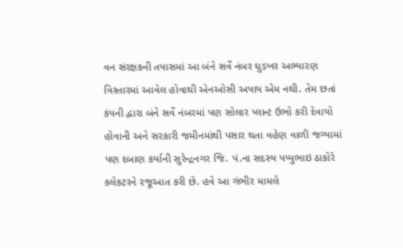વન સંરક્ષકની તપાસમાં આ બંને સર્વે નંબર ઘુડખર અભ્યારણ વિસ્તારમાં આવેલ હોવાથી એનઓસી અપાય એમ નથી. તેમ છતાં કંપની દ્વારા બંને સર્વે નંબરમાં પણ સોલાર પ્લાન્ટ ઉભો કરી દેવાયો હોવાની અને સરકારી જમીનમાંથી પસાર થતા વહેણ વાળી જગ્યામાં પણ દબાણ કર્યાની સુરેન્દ્રનગર જિ. પં.ના સદસ્ય પપ્પુભાઇ ઠાકોરે કલેકટરને રજૂઆત કરી છે. હવે આ ગંભીર મામલે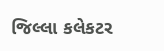જિલ્લા કલેકટર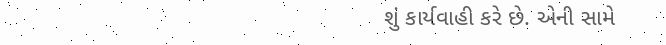શું કાર્યવાહી કરે છે. એની સામે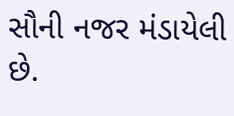સૌની નજર મંડાયેલી છે.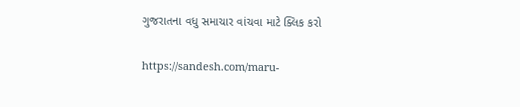ગુજરાતના વધુ સમાચાર વાંચવા માટે ક્લિક કરો

https://sandesh.com/maru-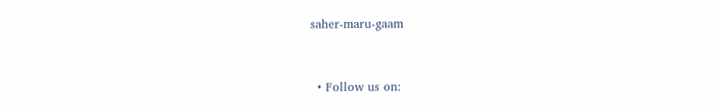saher-maru-gaam


  • Follow us on: